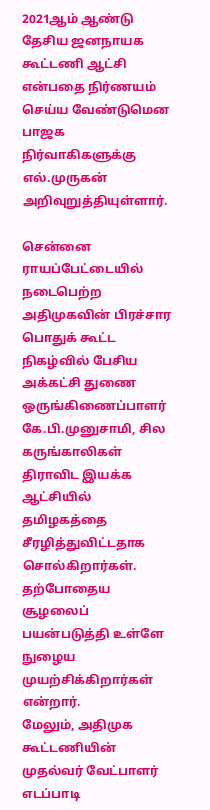2021ஆம் ஆண்டு தேசிய ஜனநாயக கூட்டணி ஆட்சி என்பதை நிர்ணயம் செய்ய வேண்டுமென பாஜக நிர்வாகிகளுக்கு எல்.முருகன் அறிவுறுத்தியுள்ளார்.

சென்னை ராயப்பேட்டையில் நடைபெற்ற அதிமுகவின் பிரச்சார பொதுக் கூட்ட நிகழ்வில் பேசிய அக்கட்சி துணை ஒருங்கிணைப்பாளர் கே.பி.முனுசாமி, சில கருங்காலிகள் திராவிட இயக்க ஆட்சியில் தமிழகத்தை சீரழித்துவிட்டதாக சொல்கிறார்கள். தற்போதைய சூழலைப் பயன்படுத்தி உள்ளே நுழைய முயற்சிக்கிறார்கள் என்றார்.
மேலும், அதிமுக கூட்டணியின் முதல்வர் வேட்பாளர் எடப்பாடி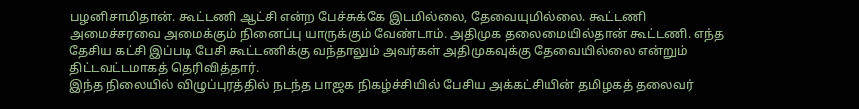பழனிசாமிதான். கூட்டணி ஆட்சி என்ற பேச்சுக்கே இடமில்லை, தேவையுமில்லை. கூட்டணி அமைச்சரவை அமைக்கும் நினைப்பு யாருக்கும் வேண்டாம். அதிமுக தலைமையில்தான் கூட்டணி. எந்த தேசிய கட்சி இப்படி பேசி கூட்டணிக்கு வந்தாலும் அவர்கள் அதிமுகவுக்கு தேவையில்லை என்றும் திட்டவட்டமாகத் தெரிவித்தார்.
இந்த நிலையில் விழுப்புரத்தில் நடந்த பாஜக நிகழ்ச்சியில் பேசிய அக்கட்சியின் தமிழகத் தலைவர்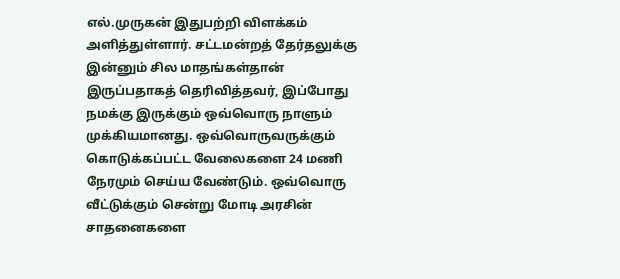எல்.முருகன் இதுபற்றி விளக்கம் அளித்துள்ளார். சட்டமன்றத் தேர்தலுக்கு இன்னும் சில மாதங்கள்தான் இருப்பதாகத் தெரிவித்தவர், இப்போது நமக்கு இருக்கும் ஒவ்வொரு நாளும் முக்கியமானது. ஒவ்வொருவருக்கும் கொடுக்கப்பட்ட வேலைகளை 24 மணி நேரமும் செய்ய வேண்டும். ஒவ்வொரு வீட்டுக்கும் சென்று மோடி அரசின் சாதனைகளை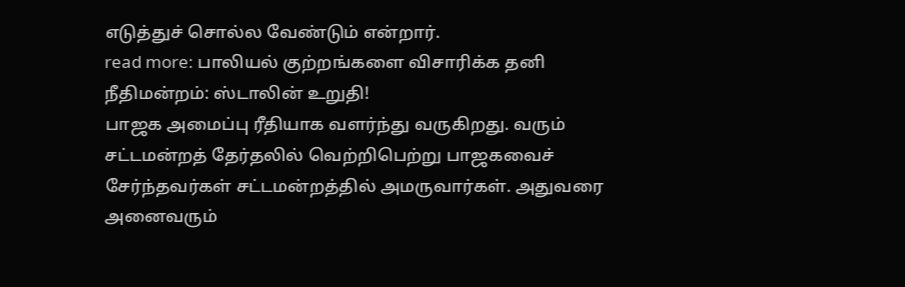எடுத்துச் சொல்ல வேண்டும் என்றார்.
read more: பாலியல் குற்றங்களை விசாரிக்க தனி நீதிமன்றம்: ஸ்டாலின் உறுதி!
பாஜக அமைப்பு ரீதியாக வளர்ந்து வருகிறது. வரும் சட்டமன்றத் தேர்தலில் வெற்றிபெற்று பாஜகவைச் சேர்ந்தவர்கள் சட்டமன்றத்தில் அமருவார்கள். அதுவரை அனைவரும்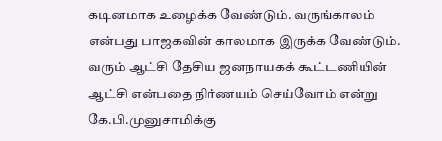கடினமாக உழைக்க வேண்டும். வருங்காலம் என்பது பாஜகவின் காலமாக இருக்க வேண்டும். வரும் ஆட்சி தேசிய ஜனநாயகக் கூட்டணியின் ஆட்சி என்பதை நிர்ணயம் செய்வோம் என்று கே.பி.முனுசாமிக்கு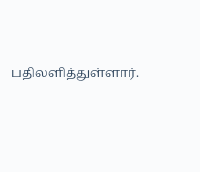பதிலளித்துள்ளார்.